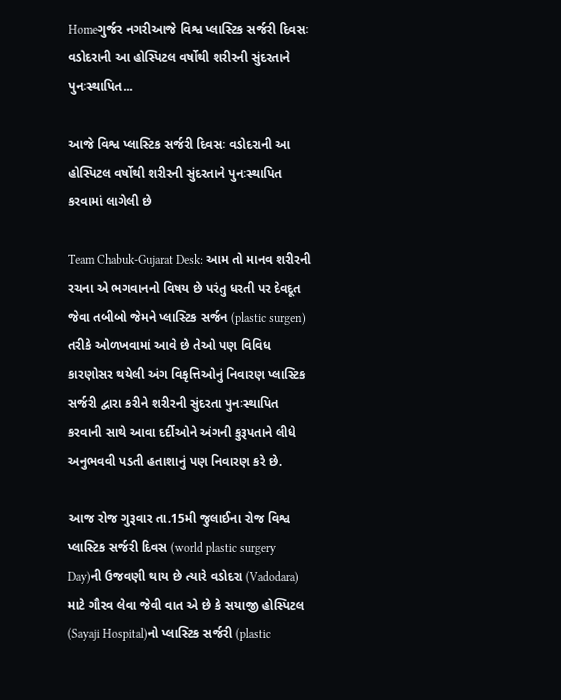Homeગુર્જર નગરીઆજે વિશ્વ પ્લાસ્ટિક સર્જરી દિવસઃ વડોદરાની આ હોસ્પિટલ વર્ષોથી શરીરની સુંદરતાને પુનઃસ્થાપિત...

આજે વિશ્વ પ્લાસ્ટિક સર્જરી દિવસઃ વડોદરાની આ હોસ્પિટલ વર્ષોથી શરીરની સુંદરતાને પુનઃસ્થાપિત કરવામાં લાગેલી છે

Team Chabuk-Gujarat Desk: આમ તો માનવ શરીરની રચના એ ભગવાનનો વિષય છે પરંતુ ધરતી પર દેવદૂત જેવા તબીબો જેમને પ્લાસ્ટિક સર્જન (plastic surgen) તરીકે ઓળખવામાં આવે છે તેઓ પણ વિવિધ કારણોસર થયેલી અંગ વિકૃત્તિઓનું નિવારણ પ્લાસ્ટિક સર્જરી દ્વારા કરીને શરીરની સુંદરતા પુનઃસ્થાપિત કરવાની સાથે આવા દર્દીઓને અંગની કુરૂપતાને લીધે અનુભવવી પડતી હતાશાનું પણ નિવારણ કરે છે.

આજ રોજ ગુરૂવાર તા.15મી જુલાઈના રોજ વિશ્વ પ્લાસ્ટિક સર્જરી દિવસ (world plastic surgery Day)ની ઉજવણી થાય છે ત્યારે વડોદરા (Vadodara) માટે ગૌરવ લેવા જેવી વાત એ છે કે સયાજી હોસ્પિટલ (Sayaji Hospital)નો પ્લાસ્ટિક સર્જરી (plastic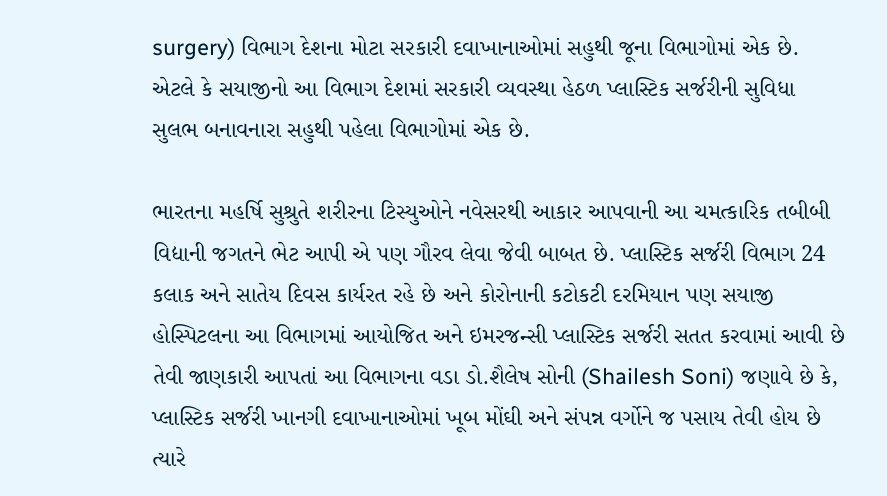surgery) વિભાગ દેશના મોટા સરકારી દવાખાનાઓમાં સહુથી જૂના વિભાગોમાં એક છે. એટલે કે સયાજીનો આ વિભાગ દેશમાં સરકારી વ્યવસ્થા હેઠળ પ્લાસ્ટિક સર્જરીની સુવિધા સુલભ બનાવનારા સહુથી પહેલા વિભાગોમાં એક છે.

ભારતના મહર્ષિ સુશ્રુતે શરીરના ટિસ્યુઓને નવેસરથી આકાર આપવાની આ ચમત્કારિક તબીબી વિદ્યાની જગતને ભેટ આપી એ પણ ગૌરવ લેવા જેવી બાબત છે. પ્લાસ્ટિક સર્જરી વિભાગ 24 કલાક અને સાતેય દિવસ કાર્યરત રહે છે અને કોરોનાની કટોકટી દરમિયાન પણ સયાજી હોસ્પિટલના આ વિભાગમાં આયોજિત અને ઇમરજન્સી પ્લાસ્ટિક સર્જરી સતત કરવામાં આવી છે તેવી જાણકારી આપતાં આ વિભાગના વડા ડો.શૈલેષ સોની (Shailesh Soni) જણાવે છે કે, પ્લાસ્ટિક સર્જરી ખાનગી દવાખાનાઓમાં ખૂબ મોંઘી અને સંપન્ન વર્ગોને જ પસાય તેવી હોય છે ત્યારે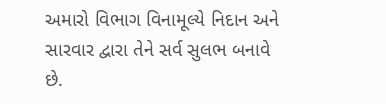અમારો વિભાગ વિનામૂલ્યે નિદાન અને સારવાર દ્વારા તેને સર્વ સુલભ બનાવે છે.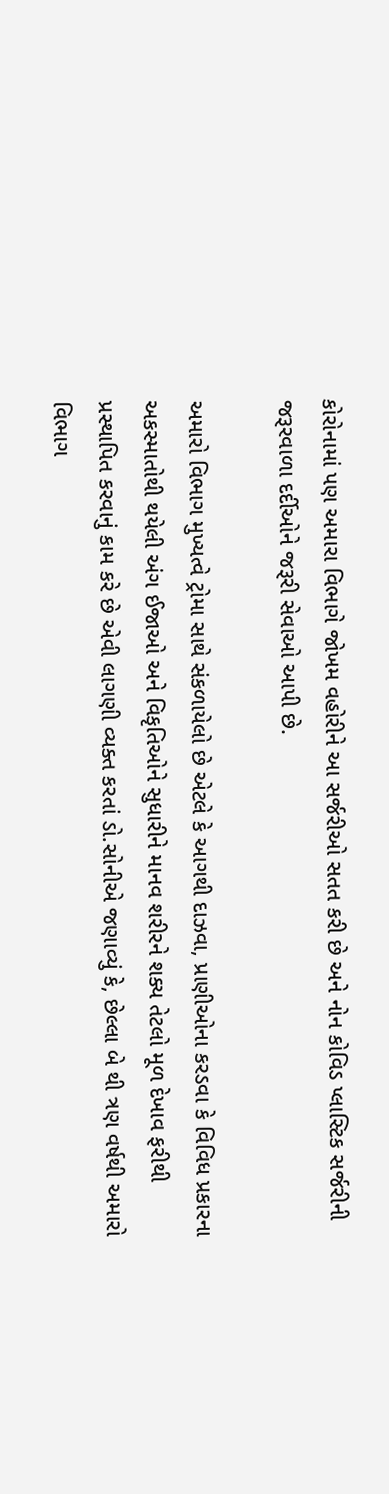કોરોનામાં પણ અમારા વિભાગે જોખમ વહોરીને આ સર્જરીઓ સતત કરી છે અને નોન કોવિડ પ્લાસ્ટિક સર્જરીની જરૂરવાળા દર્દીઓને જરૂરી સેવાઓ આપી છે.

અમારો વિભાગ મુખ્યત્વે ટ્રોમા સાથે સંકળાયેલો છે એટલે કે આગથી દાઝવા, પ્રાણીઓના કરડવા કે વિવિધ પ્રકારના અકસ્માતોથી થયેલી અંગ ઈજાઓ અને વિકૃતિઓને સુધારીને માનવ શરીરને શક્ય તેટલો મૂળ દેખાવ ફરીથી પ્રસ્થાપિત કરવાનું કામ કરે છે એવી લાગણી વ્યક્ત કરતાં ડો.સોનીએ જણાવ્યું કે, છેલ્લા બે થી ત્રણ વર્ષથી અમારો વિભાગ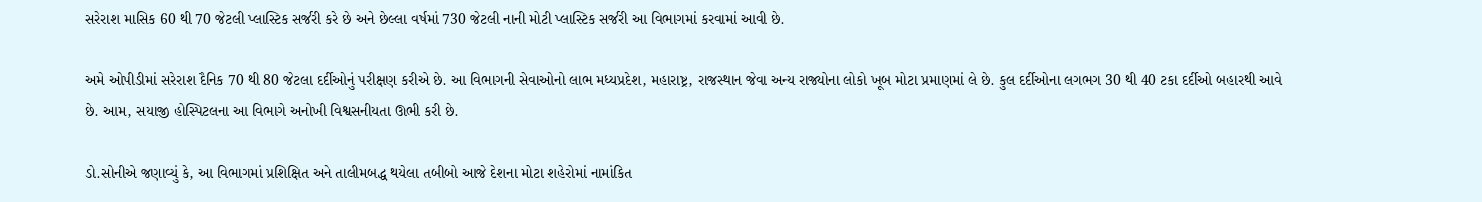સરેરાશ માસિક 60 થી 70 જેટલી પ્લાસ્ટિક સર્જરી કરે છે અને છેલ્લા વર્ષમાં 730 જેટલી નાની મોટી પ્લાસ્ટિક સર્જરી આ વિભાગમાં કરવામાં આવી છે.

અમે ઓપીડીમાં સરેરાશ દૈનિક 70 થી 80 જેટલા દર્દીઓનું પરીક્ષણ કરીએ છે. આ વિભાગની સેવાઓનો લાભ મધ્યપ્રદેશ, મહારાષ્ટ્ર, રાજસ્થાન જેવા અન્ય રાજ્યોના લોકો ખૂબ મોટા પ્રમાણમાં લે છે. કુલ દર્દીઓના લગભગ 30 થી 40 ટકા દર્દીઓ બહારથી આવે છે. આમ, સયાજી હોસ્પિટલના આ વિભાગે અનોખી વિશ્વસનીયતા ઊભી કરી છે.

ડો.સોનીએ જણાવ્યું કે, આ વિભાગમાં પ્રશિક્ષિત અને તાલીમબદ્ધ થયેલા તબીબો આજે દેશના મોટા શહેરોમાં નામાંકિત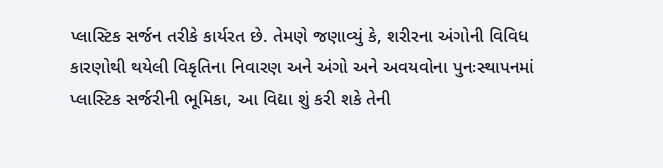પ્લાસ્ટિક સર્જન તરીકે કાર્યરત છે. તેમણે જણાવ્યું કે, શરીરના અંગોની વિવિધ કારણોથી થયેલી વિકૃતિના નિવારણ અને અંગો અને અવયવોના પુનઃસ્થાપનમાં પ્લાસ્ટિક સર્જરીની ભૂમિકા, આ વિદ્યા શું કરી શકે તેની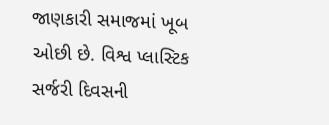જાણકારી સમાજમાં ખૂબ ઓછી છે. વિશ્વ પ્લાસ્ટિક સર્જરી દિવસની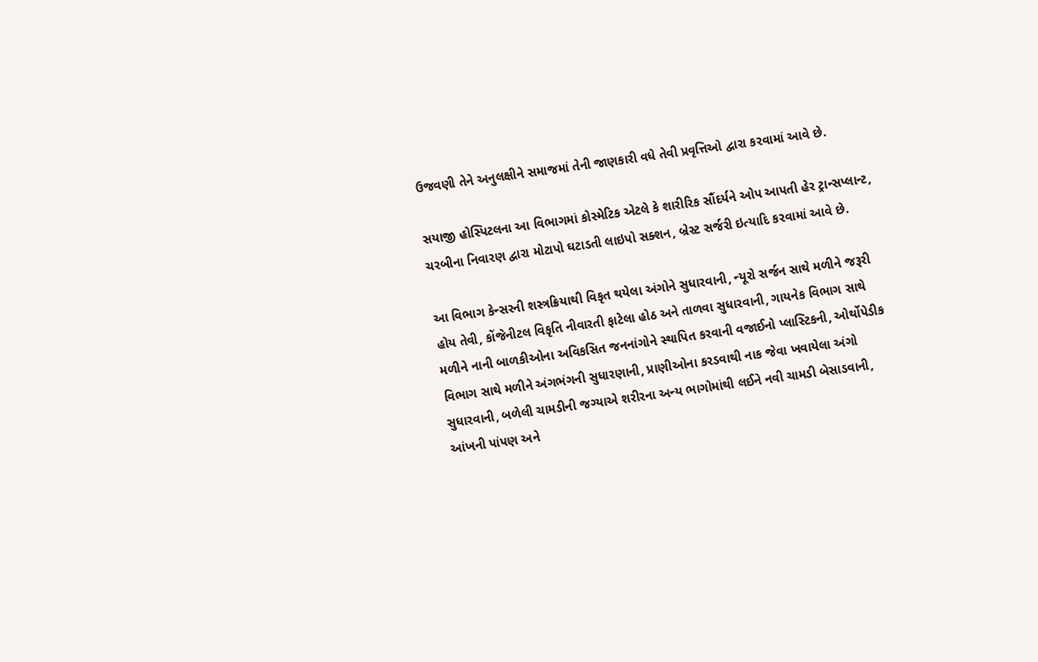ઉજવણી તેને અનુલક્ષીને સમાજમાં તેની જાણકારી વધે તેવી પ્રવૃત્તિઓ દ્વારા કરવામાં આવે છે.

સયાજી હોસ્પિટલના આ વિભાગમાં કોસ્મેટિક એટલે કે શારીરિક સૌંદર્યને ઓપ આપતી હેર ટ્રાન્સપ્લાન્ટ, ચરબીના નિવારણ દ્વારા મોટાપો ઘટાડતી લાઇપો સક્શન, બ્રેસ્ટ સર્જરી ઇત્યાદિ કરવામાં આવે છે.

આ વિભાગ કેન્સરની શસ્ત્રક્રિયાથી વિકૃત થયેલા અંગોને સુધારવાની, ન્યૂરો સર્જન સાથે મળીને જરૂરી હોય તેવી, કોંજેનીટલ વિકૃતિ નીવારતી ફાટેલા હોઠ અને તાળવા સુધારવાની, ગાયનેક વિભાગ સાથે મળીને નાની બાળકીઓના અવિકસિત જનનાંગોને સ્થાપિત કરવાની વજાઈનો પ્લાસ્ટિકની, ઓર્થોપેડીક વિભાગ સાથે મળીને અંગભંગની સુધારણાની, પ્રાણીઓના કરડવાથી નાક જેવા ખવાયેલા અંગો સુધારવાની, બળેલી ચામડીની જગ્યાએ શરીરના અન્ય ભાગોમાંથી લઈને નવી ચામડી બેસાડવાની, આંખની પાંપણ અને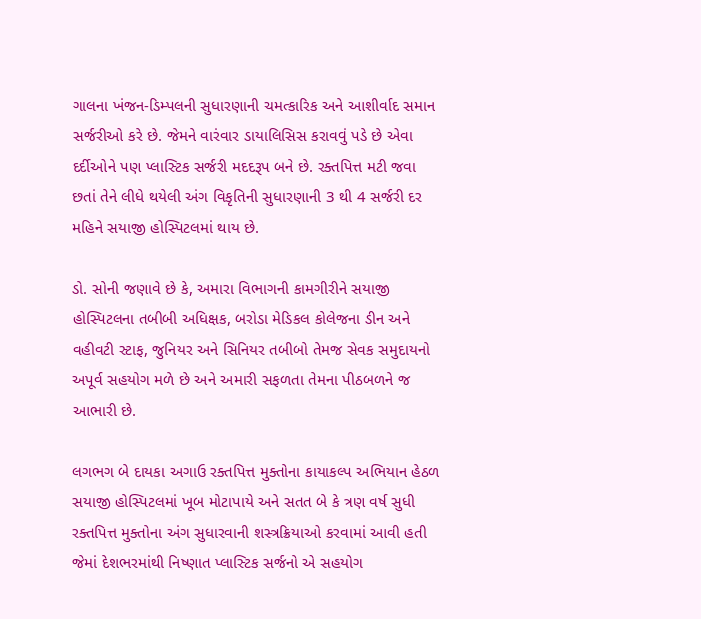ગાલના ખંજન-ડિમ્પલની સુધારણાની ચમત્કારિક અને આશીર્વાદ સમાન સર્જરીઓ કરે છે. જેમને વારંવાર ડાયાલિસિસ કરાવવું પડે છે એવા દર્દીઓને પણ પ્લાસ્ટિક સર્જરી મદદરૂપ બને છે. રક્તપિત્ત મટી જવા છતાં તેને લીધે થયેલી અંગ વિકૃતિની સુધારણાની 3 થી 4 સર્જરી દર મહિને સયાજી હોસ્પિટલમાં થાય છે.

ડો. સોની જણાવે છે કે, અમારા વિભાગની કામગીરીને સયાજી હોસ્પિટલના તબીબી અધિક્ષક, બરોડા મેડિકલ કોલેજના ડીન અને વહીવટી સ્ટાફ, જુનિયર અને સિનિયર તબીબો તેમજ સેવક સમુદાયનો અપૂર્વ સહયોગ મળે છે અને અમારી સફળતા તેમના પીઠબળને જ આભારી છે.

લગભગ બે દાયકા અગાઉ રક્તપિત્ત મુક્તોના કાયાકલ્પ અભિયાન હેઠળ સયાજી હોસ્પિટલમાં ખૂબ મોટાપાયે અને સતત બે કે ત્રણ વર્ષ સુધી રક્તપિત્ત મુક્તોના અંગ સુધારવાની શસ્ત્રક્રિયાઓ કરવામાં આવી હતી જેમાં દેશભરમાંથી નિષ્ણાત પ્લાસ્ટિક સર્જનો એ સહયોગ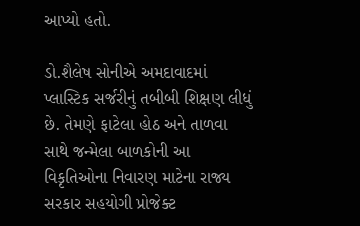આપ્યો હતો.

ડો.શૈલેષ સોનીએ અમદાવાદમાં પ્લાસ્ટિક સર્જરીનું તબીબી શિક્ષણ લીધું છે. તેમણે ફાટેલા હોઠ અને તાળવા સાથે જન્મેલા બાળકોની આ વિકૃતિઓના નિવારણ માટેના રાજ્ય સરકાર સહયોગી પ્રોજેક્ટ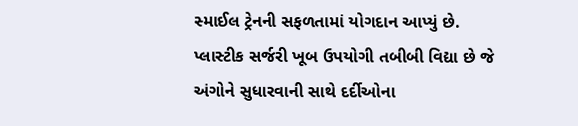સ્માઈલ ટ્રેનની સફળતામાં યોગદાન આપ્યું છે. પ્લાસ્ટીક સર્જરી ખૂબ ઉપયોગી તબીબી વિદ્યા છે જે અંગોને સુધારવાની સાથે દર્દીઓના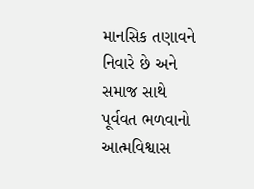માનસિક તણાવને નિવારે છે અને સમાજ સાથે પૂર્વવત ભળવાનો આત્મવિશ્વાસ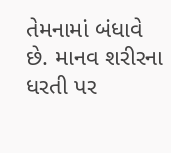તેમનામાં બંધાવે છે. માનવ શરીરના ધરતી પર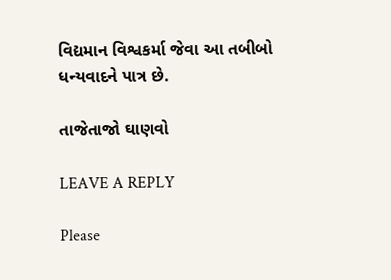વિદ્યમાન વિશ્વકર્મા જેવા આ તબીબો ધન્યવાદને પાત્ર છે.

તાજેતાજો ઘાણવો

LEAVE A REPLY

Please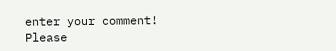enter your comment!
Please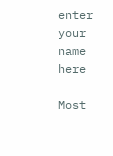enter your name here

Most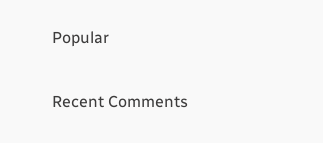Popular

Recent Comments